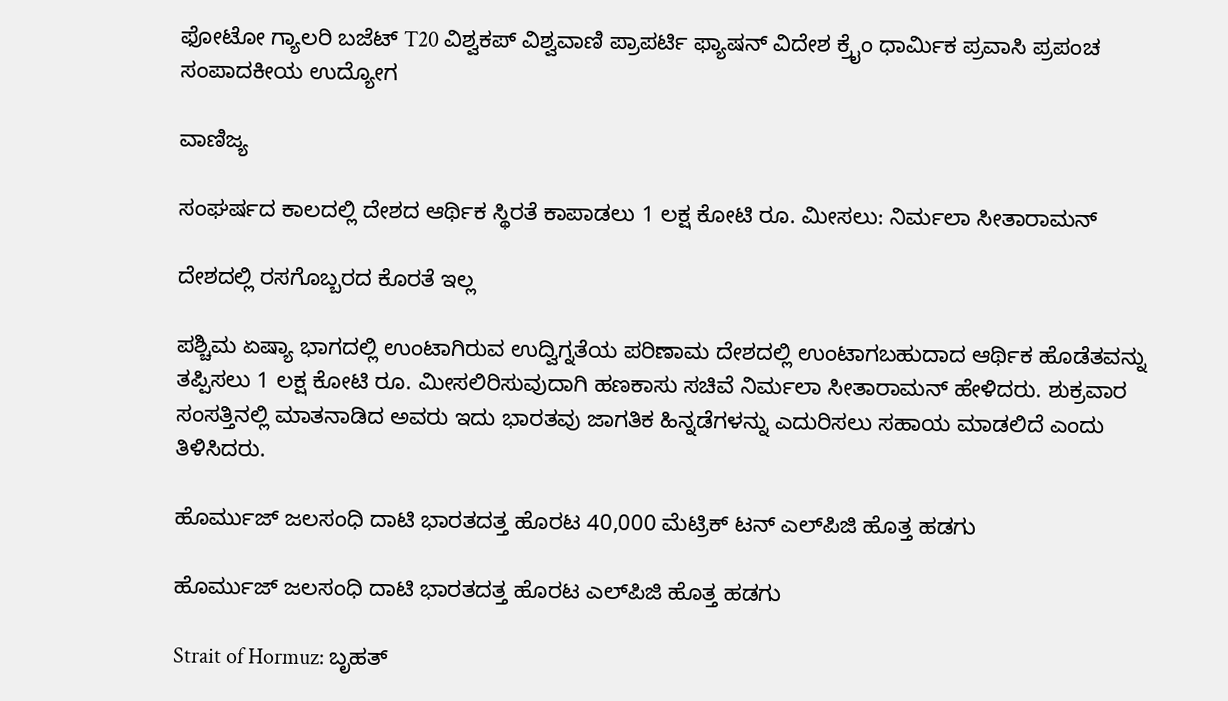ಫೋಟೋ ಗ್ಯಾಲರಿ ಬಜೆಟ್ T20 ವಿಶ್ವಕಪ್ ವಿಶ್ವವಾಣಿ ಪ್ರಾಪರ್ಟಿ ಫ್ಯಾಷನ್ ವಿದೇಶ ಕ್ರೈಂ ಧಾರ್ಮಿಕ ಪ್ರವಾಸಿ ಪ್ರಪಂಚ ಸಂಪಾದಕೀಯ ಉದ್ಯೋಗ

ವಾಣಿಜ್ಯ

ಸಂಘರ್ಷದ ಕಾಲದಲ್ಲಿ ದೇಶದ ಆರ್ಥಿಕ ಸ್ಥಿರತೆ ಕಾಪಾಡಲು 1 ಲಕ್ಷ ಕೋಟಿ ರೂ. ಮೀಸಲು: ನಿರ್ಮಲಾ ಸೀತಾರಾಮನ್

ದೇಶದಲ್ಲಿ ರಸಗೊಬ್ಬರದ ಕೊರತೆ ಇಲ್ಲ

ಪಶ್ಚಿಮ ಏಷ್ಯಾ ಭಾಗದಲ್ಲಿ ಉಂಟಾಗಿರುವ ಉದ್ವಿಗ್ನತೆಯ ಪರಿಣಾಮ ದೇಶದಲ್ಲಿ ಉಂಟಾಗಬಹುದಾದ ಆರ್ಥಿಕ ಹೊಡೆತವನ್ನು ತಪ್ಪಿಸಲು 1 ಲಕ್ಷ ಕೋಟಿ ರೂ. ಮೀಸಲಿರಿಸುವುದಾಗಿ ಹಣಕಾಸು ಸಚಿವೆ ನಿರ್ಮಲಾ ಸೀತಾರಾಮನ್ ಹೇಳಿದರು. ಶುಕ್ರವಾರ ಸಂಸತ್ತಿನಲ್ಲಿ ಮಾತನಾಡಿದ ಅವರು ಇದು ಭಾರತವು ಜಾಗತಿಕ ಹಿನ್ನಡೆಗಳನ್ನು ಎದುರಿಸಲು ಸಹಾಯ ಮಾಡಲಿದೆ ಎಂದು ತಿಳಿಸಿದರು.

ಹೊರ್ಮುಜ್‌ ಜಲಸಂಧಿ ದಾಟಿ ಭಾರತದತ್ತ ಹೊರಟ 40,000 ಮೆಟ್ರಿಕ್‌ ಟನ್‌ ಎಲ್‌ಪಿಜಿ ಹೊತ್ತ ಹಡಗು

ಹೊರ್ಮುಜ್‌ ಜಲಸಂಧಿ ದಾಟಿ ಭಾರತದತ್ತ ಹೊರಟ ಎಲ್‌ಪಿಜಿ ಹೊತ್ತ ಹಡಗು

Strait of Hormuz: ಬೃಹತ್‌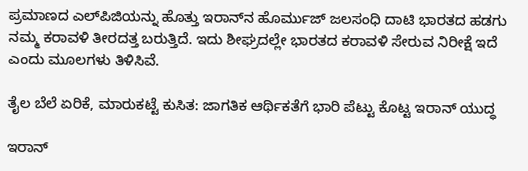ಪ್ರಮಾಣದ ಎಲ್‌ಪಿಜಿಯನ್ನು ಹೊತ್ತು ಇರಾನ್‌ನ ಹೊರ್ಮುಜ್‌ ಜಲಸಂಧಿ ದಾಟಿ ಭಾರತದ ಹಡಗು ನಮ್ಮ ಕರಾವಳಿ ತೀರದತ್ತ ಬರುತ್ತಿದೆ. ಇದು ಶೀಘ್ರದಲ್ಲೇ ಭಾರತದ ಕರಾವಳಿ ಸೇರುವ ನಿರೀಕ್ಷೆ ಇದೆ ಎಂದು ಮೂಲಗಳು ತಿಳಿಸಿವೆ.

ತೈಲ ಬೆಲೆ ಏರಿಕೆ, ಮಾರುಕಟ್ಟೆ ಕುಸಿತ: ಜಾಗತಿಕ ಆರ್ಥಿಕತೆಗೆ ಭಾರಿ ಪೆಟ್ಟು ಕೊಟ್ಟ ಇರಾನ್ ಯುದ್ಧ

ಇರಾನ್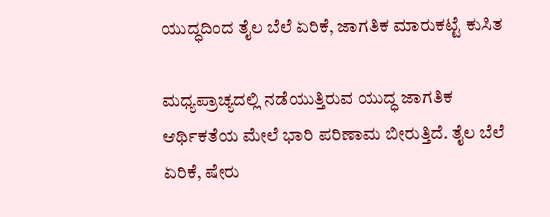ಯುದ್ಧದಿಂದ ತೈಲ ಬೆಲೆ ಏರಿಕೆ, ಜಾಗತಿಕ ಮಾರುಕಟ್ಟೆ ಕುಸಿತ

ಮಧ್ಯಪ್ರಾಚ್ಯದಲ್ಲಿ ನಡೆಯುತ್ತಿರುವ ಯುದ್ಧ ಜಾಗತಿಕ ಆರ್ಥಿಕತೆಯ ಮೇಲೆ ಭಾರಿ ಪರಿಣಾಮ ಬೀರುತ್ತಿದೆ. ತೈಲ ಬೆಲೆ ಏರಿಕೆ, ಷೇರು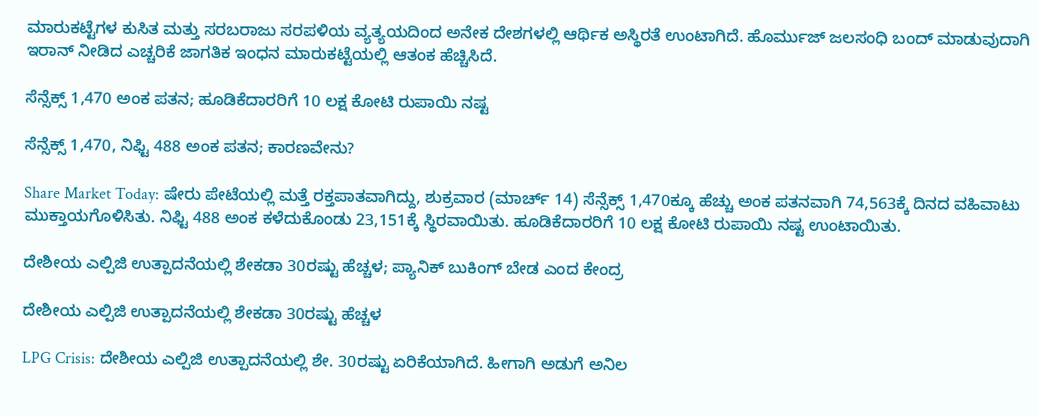ಮಾರುಕಟ್ಟೆಗಳ ಕುಸಿತ ಮತ್ತು ಸರಬರಾಜು ಸರಪಳಿಯ ವ್ಯತ್ಯಯದಿಂದ ಅನೇಕ ದೇಶಗಳಲ್ಲಿ ಆರ್ಥಿಕ ಅಸ್ಥಿರತೆ ಉಂಟಾಗಿದೆ. ಹೊರ್ಮುಜ್ ಜಲಸಂಧಿ ಬಂದ್ ಮಾಡುವುದಾಗಿ ಇರಾನ್ ನೀಡಿದ ಎಚ್ಚರಿಕೆ ಜಾಗತಿಕ ಇಂಧನ ಮಾರುಕಟ್ಟೆಯಲ್ಲಿ ಆತಂಕ ಹೆಚ್ಚಿಸಿದೆ.

ಸೆನ್ಸೆಕ್ಸ್‌ 1,470 ಅಂಕ ಪತನ; ಹೂಡಿಕೆದಾರರಿಗೆ 10 ಲಕ್ಷ ಕೋಟಿ ರುಪಾಯಿ ನಷ್ಟ

ಸೆನ್ಸೆಕ್ಸ್‌ 1,470, ನಿಫ್ಟಿ 488 ಅಂಕ ಪತನ; ಕಾರಣವೇನು?

Share Market Today: ಷೇರು ಪೇಟೆಯಲ್ಲಿ ಮತ್ತೆ ರಕ್ತಪಾತವಾಗಿದ್ದು, ಶುಕ್ರವಾರ (ಮಾರ್ಚ್‌ 14) ಸೆನ್ಸೆಕ್ಸ್‌ 1,470ಕ್ಕೂ ಹೆಚ್ಚು ಅಂಕ ಪತನವಾಗಿ 74,563ಕ್ಕೆ ದಿನದ ವಹಿವಾಟು ಮುಕ್ತಾಯಗೊಳಿಸಿತು. ನಿಫ್ಟಿ 488 ಅಂಕ ಕಳೆದುಕೊಂಡು 23,151ಕ್ಕೆ ಸ್ಥಿರವಾಯಿತು. ಹೂಡಿಕೆದಾರರಿಗೆ 10 ಲಕ್ಷ ಕೋಟಿ ರುಪಾಯಿ ನಷ್ಟ ಉಂಟಾಯಿತು.

ದೇಶೀಯ ಎಲ್ಪಿಜಿ ಉತ್ಪಾದನೆಯಲ್ಲಿ ಶೇಕಡಾ 30ರಷ್ಟು ಹೆಚ್ಚಳ; ಪ್ಯಾನಿಕ್ ಬುಕಿಂಗ್ ಬೇಡ ಎಂದ ಕೇಂದ್ರ

ದೇಶೀಯ ಎಲ್ಪಿಜಿ ಉತ್ಪಾದನೆಯಲ್ಲಿ ಶೇಕಡಾ 30ರಷ್ಟು ಹೆಚ್ಚಳ

LPG Crisis: ದೇಶೀಯ ಎಲ್ಪಿಜಿ ಉತ್ಪಾದನೆಯಲ್ಲಿ ಶೇ. 30ರಷ್ಟು ಏರಿಕೆಯಾಗಿದೆ. ಹೀಗಾಗಿ ಅಡುಗೆ ಅನಿಲ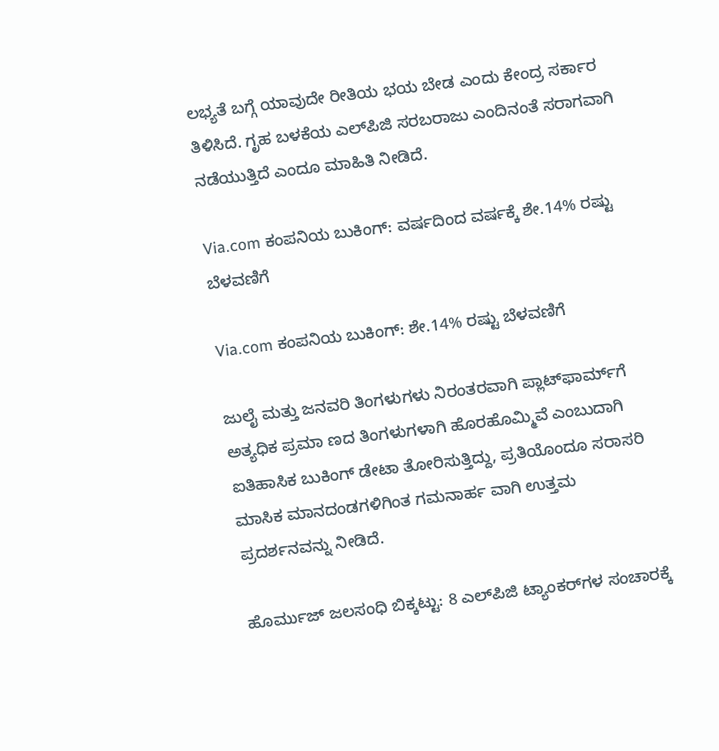ಲಭ್ಯತೆ ಬಗ್ಗೆ ಯಾವುದೇ ರೀತಿಯ ಭಯ ಬೇಡ ಎಂದು ಕೇಂದ್ರ ಸರ್ಕಾರ ತಿಳಿಸಿದೆ. ಗೃಹ ಬಳಕೆಯ ಎಲ್‌ಪಿಜಿ ಸರಬರಾಜು ಎಂದಿನಂತೆ ಸರಾಗವಾಗಿ ನಡೆಯುತ್ತಿದೆ ಎಂದೂ ಮಾಹಿತಿ ನೀಡಿದೆ.

Via.com ಕಂಪನಿಯ ಬುಕಿಂಗ್‌: ವರ್ಷದಿಂದ ವರ್ಷಕ್ಕೆ ಶೇ.14% ರಷ್ಟು ಬೆಳವಣಿಗೆ

Via.com ಕಂಪನಿಯ ಬುಕಿಂಗ್‌: ಶೇ.14% ರಷ್ಟು ಬೆಳವಣಿಗೆ

ಜುಲೈ ಮತ್ತು ಜನವರಿ ತಿಂಗಳುಗಳು ನಿರಂತರವಾಗಿ ಪ್ಲಾಟ್‌ಫಾರ್ಮ್‌ಗೆ ಅತ್ಯಧಿಕ ಪ್ರಮಾ ಣದ ತಿಂಗಳುಗಳಾಗಿ ಹೊರಹೊಮ್ಮಿವೆ ಎಂಬುದಾಗಿ ಐತಿಹಾಸಿಕ ಬುಕಿಂಗ್‌ ಡೇಟಾ ತೋರಿಸುತ್ತಿದ್ದು, ಪ್ರತಿಯೊಂದೂ ಸರಾಸರಿ ಮಾಸಿಕ ಮಾನದಂಡಗಳಿಗಿಂತ ಗಮನಾರ್ಹ ವಾಗಿ ಉತ್ತಮ ಪ್ರದರ್ಶನವನ್ನು ನೀಡಿದೆ.

ಹೊರ್ಮುಜ್ ಜಲಸಂಧಿ ಬಿಕ್ಕಟ್ಟು: 8 ಎಲ್‌ಪಿಜಿ ಟ್ಯಾಂಕರ್‌ಗಳ ಸಂಚಾರಕ್ಕೆ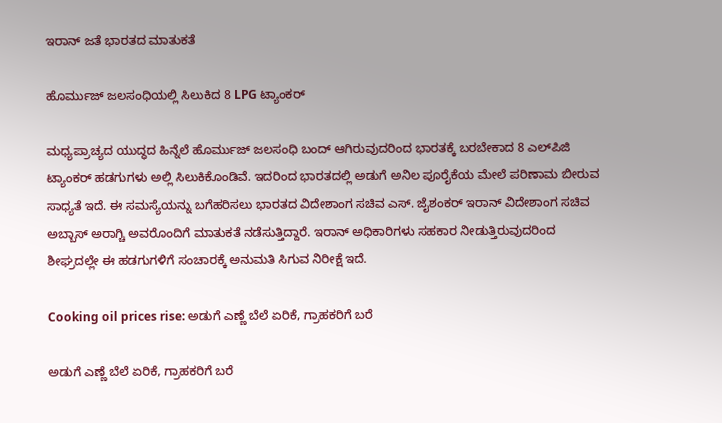ಇರಾನ್ ಜತೆ ಭಾರತದ ಮಾತುಕತೆ

ಹೊರ್ಮುಜ್ ಜಲಸಂಧಿಯಲ್ಲಿ ಸಿಲುಕಿದ 8 LPG ಟ್ಯಾಂಕರ್

ಮಧ್ಯಪ್ರಾಚ್ಯದ ಯುದ್ಧದ ಹಿನ್ನೆಲೆ ಹೊರ್ಮುಜ್ ಜಲಸಂಧಿ ಬಂದ್ ಆಗಿರುವುದರಿಂದ ಭಾರತಕ್ಕೆ ಬರಬೇಕಾದ 8 ಎಲ್‌ಪಿಜಿ ಟ್ಯಾಂಕರ್ ಹಡಗುಗಳು ಅಲ್ಲಿ ಸಿಲುಕಿಕೊಂಡಿವೆ. ಇದರಿಂದ ಭಾರತದಲ್ಲಿ ಅಡುಗೆ ಅನಿಲ ಪೂರೈಕೆಯ ಮೇಲೆ ಪರಿಣಾಮ ಬೀರುವ ಸಾಧ್ಯತೆ ಇದೆ. ಈ ಸಮಸ್ಯೆಯನ್ನು ಬಗೆಹರಿಸಲು ಭಾರತದ ವಿದೇಶಾಂಗ ಸಚಿವ ಎಸ್. ಜೈಶಂಕರ್ ಇರಾನ್ ವಿದೇಶಾಂಗ ಸಚಿವ ಅಬ್ಬಾಸ್ ಅರಾಗ್ಚಿ ಅವರೊಂದಿಗೆ ಮಾತುಕತೆ ನಡೆಸುತ್ತಿದ್ದಾರೆ. ಇರಾನ್ ಅಧಿಕಾರಿಗಳು ಸಹಕಾರ ನೀಡುತ್ತಿರುವುದರಿಂದ ಶೀಘ್ರದಲ್ಲೇ ಈ ಹಡಗುಗಳಿಗೆ ಸಂಚಾರಕ್ಕೆ ಅನುಮತಿ ಸಿಗುವ ನಿರೀಕ್ಷೆ ಇದೆ.

Cooking oil prices rise: ಅಡುಗೆ ಎಣ್ಣೆ ಬೆಲೆ ಏರಿಕೆ, ಗ್ರಾಹಕರಿಗೆ ಬರೆ

ಅಡುಗೆ ಎಣ್ಣೆ ಬೆಲೆ ಏರಿಕೆ, ಗ್ರಾಹಕರಿಗೆ ಬರೆ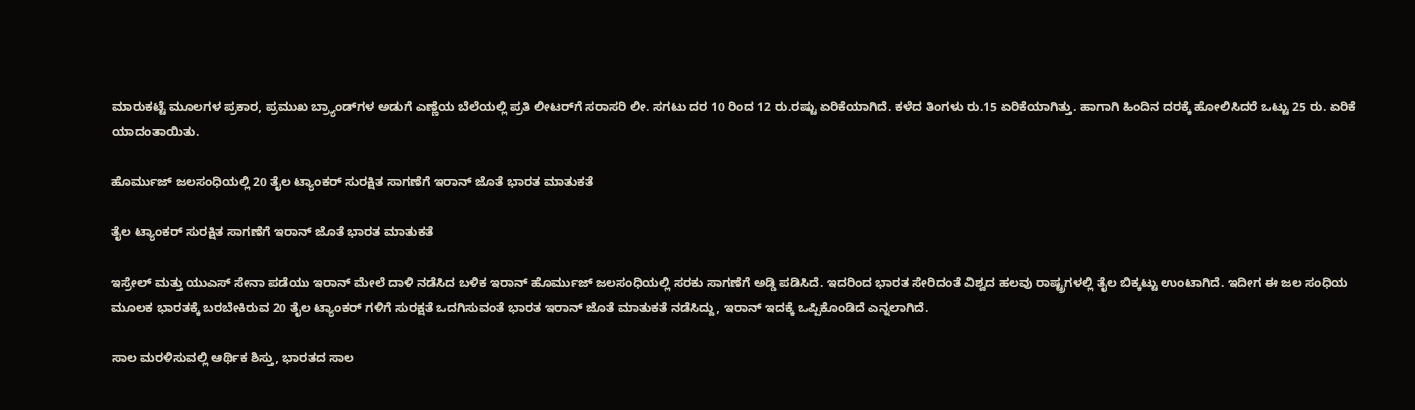ಮಾರುಕಟ್ಟೆ ಮೂಲಗಳ ಪ್ರಕಾರ, ಪ್ರಮುಖ ಬ್ರ್ಯಾಂಡ್‌ಗಳ ಅಡುಗೆ ಎಣ್ಣೆಯ ಬೆಲೆಯಲ್ಲಿ ಪ್ರತಿ ಲೀಟರ್‌ಗೆ ಸರಾಸರಿ ಲೀ. ಸಗಟು ದರ 10 ರಿಂದ 12 ರು.ರಷ್ಟು ಏರಿಕೆಯಾಗಿದೆ. ಕಳೆದ ತಿಂಗಳು ರು.15 ಏರಿಕೆಯಾಗಿತ್ತು. ಹಾಗಾಗಿ ಹಿಂದಿನ ದರಕ್ಕೆ ಹೋಲಿಸಿದರೆ ಒಟ್ಟು 25 ರು. ಏರಿಕೆ ಯಾದಂತಾಯಿತು.

ಹೊರ್ಮುಜ್ ಜಲಸಂಧಿಯಲ್ಲಿ 20 ತೈಲ ಟ್ಯಾಂಕರ್‌ ಸುರಕ್ಷಿತ ಸಾಗಣೆಗೆ ಇರಾನ್ ಜೊತೆ ಭಾರತ ಮಾತುಕತೆ

ತೈಲ ಟ್ಯಾಂಕರ್‌ ಸುರಕ್ಷಿತ ಸಾಗಣೆಗೆ ಇರಾನ್ ಜೊತೆ ಭಾರತ ಮಾತುಕತೆ

ಇಸ್ರೇಲ್ ಮತ್ತು ಯುಎಸ್ ಸೇನಾ ಪಡೆಯು ಇರಾನ್ ಮೇಲೆ ದಾಳಿ ನಡೆಸಿದ ಬಳಿಕ ಇರಾನ್ ಹೊರ್ಮುಜ್ ಜಲಸಂಧಿಯಲ್ಲಿ ಸರಕು ಸಾಗಣೆಗೆ ಅಡ್ಡಿ ಪಡಿಸಿದೆ. ಇದರಿಂದ ಭಾರತ ಸೇರಿದಂತೆ ವಿಶ್ವದ ಹಲವು ರಾಷ್ಟ್ರಗಳಲ್ಲಿ ತೈಲ ಬಿಕ್ಕಟ್ಟು ಉಂಟಾಗಿದೆ. ಇದೀಗ ಈ ಜಲ ಸಂಧಿಯ ಮೂಲಕ ಭಾರತಕ್ಕೆ ಬರಬೇಕಿರುವ 20 ತೈಲ ಟ್ಯಾಂಕರ್ ಗಳಿಗೆ ಸುರಕ್ಷತೆ ಒದಗಿಸುವಂತೆ ಭಾರತ ಇರಾನ್ ಜೊತೆ ಮಾತುಕತೆ ನಡೆಸಿದ್ದು, ಇರಾನ್ ಇದಕ್ಕೆ ಒಪ್ಪಿಕೊಂಡಿದೆ ಎನ್ನಲಾಗಿದೆ.

ಸಾಲ ಮರಳಿಸುವಲ್ಲಿ ಆರ್ಥಿಕ ಶಿಸ್ತು, ಭಾರತದ ಸಾಲ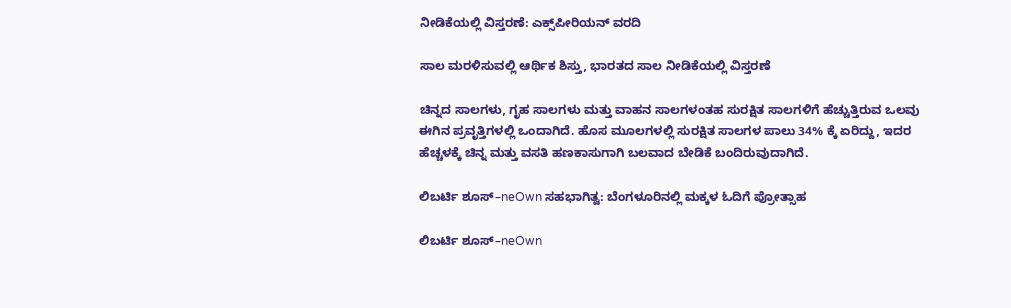ನೀಡಿಕೆಯಲ್ಲಿ ವಿಸ್ತರಣೆ: ಎಕ್ಸ್‌ಪೀರಿಯನ್ ವರದಿ

ಸಾಲ ಮರಳಿಸುವಲ್ಲಿ ಆರ್ಥಿಕ ಶಿಸ್ತು, ಭಾರತದ ಸಾಲ ನೀಡಿಕೆಯಲ್ಲಿ ವಿಸ್ತರಣೆ

ಚಿನ್ನದ ಸಾಲಗಳು, ಗೃಹ ಸಾಲಗಳು ಮತ್ತು ವಾಹನ ಸಾಲಗಳಂತಹ ಸುರಕ್ಷಿತ ಸಾಲಗಳಿಗೆ ಹೆಚ್ಚುತ್ತಿರುವ ಒಲವು ಈಗಿನ ಪ್ರವೃತ್ತಿಗಳಲ್ಲಿ ಒಂದಾಗಿದೆ. ಹೊಸ ಮೂಲಗಳಲ್ಲಿ ಸುರಕ್ಷಿತ ಸಾಲಗಳ ಪಾಲು 34% ಕ್ಕೆ ಏರಿದ್ದು, ಇದರ ಹೆಚ್ಚಳಕ್ಕೆ ಚಿನ್ನ ಮತ್ತು ವಸತಿ ಹಣಕಾಸುಗಾಗಿ ಬಲವಾದ ಬೇಡಿಕೆ ಬಂದಿರುವುದಾಗಿದೆ.

ಲಿಬರ್ಟಿ ಶೂಸ್–neOwn ಸಹಭಾಗಿತ್ವ: ಬೆಂಗಳೂರಿನಲ್ಲಿ ಮಕ್ಕಳ ಓದಿಗೆ ಪ್ರೋತ್ಸಾಹ

ಲಿಬರ್ಟಿ ಶೂಸ್–neOwn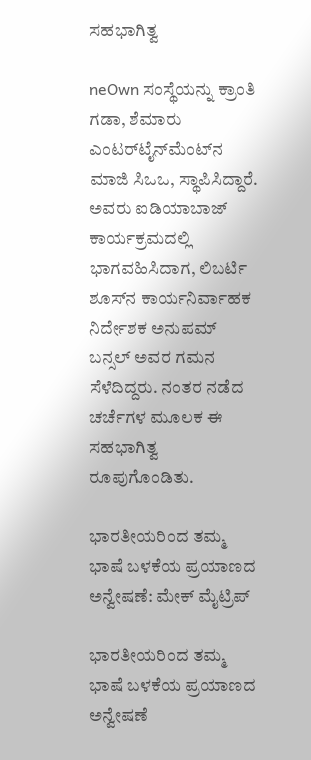ಸಹಭಾಗಿತ್ವ

neOwn ಸಂಸ್ಥೆಯನ್ನು ಕ್ರಾಂತಿ ಗಡಾ, ಶೆಮಾರು ಎಂಟರ್‌ಟೈನ್‌ಮೆಂಟ್‌ನ ಮಾಜಿ ಸಿಒಒ, ಸ್ಥಾಪಿಸಿದ್ದಾರೆ. ಅವರು ಐಡಿಯಾಬಾಜ್ ಕಾರ್ಯಕ್ರಮದಲ್ಲಿ ಭಾಗವಹಿಸಿದಾಗ, ಲಿಬರ್ಟಿ ಶೂಸ್‌ನ ಕಾರ್ಯನಿರ್ವಾಹಕ ನಿರ್ದೇಶಕ ಅನುಪಮ್ ಬನ್ಸಲ್ ಅವರ ಗಮನ ಸೆಳೆದಿದ್ದರು. ನಂತರ ನಡೆದ ಚರ್ಚೆಗಳ ಮೂಲಕ ಈ ಸಹಭಾಗಿತ್ವ ರೂಪುಗೊಂಡಿತು.

ಭಾರತೀಯರಿಂದ ತಮ್ಮ ಭಾಷೆ ಬಳಕೆಯ ಪ್ರಯಾಣದ ಅನ್ವೇಷಣೆ: ಮೇಕ್‌ ಮೈಟ್ರಿಪ್

ಭಾರತೀಯರಿಂದ ತಮ್ಮ ಭಾಷೆ ಬಳಕೆಯ ಪ್ರಯಾಣದ ಅನ್ವೇಷಣೆ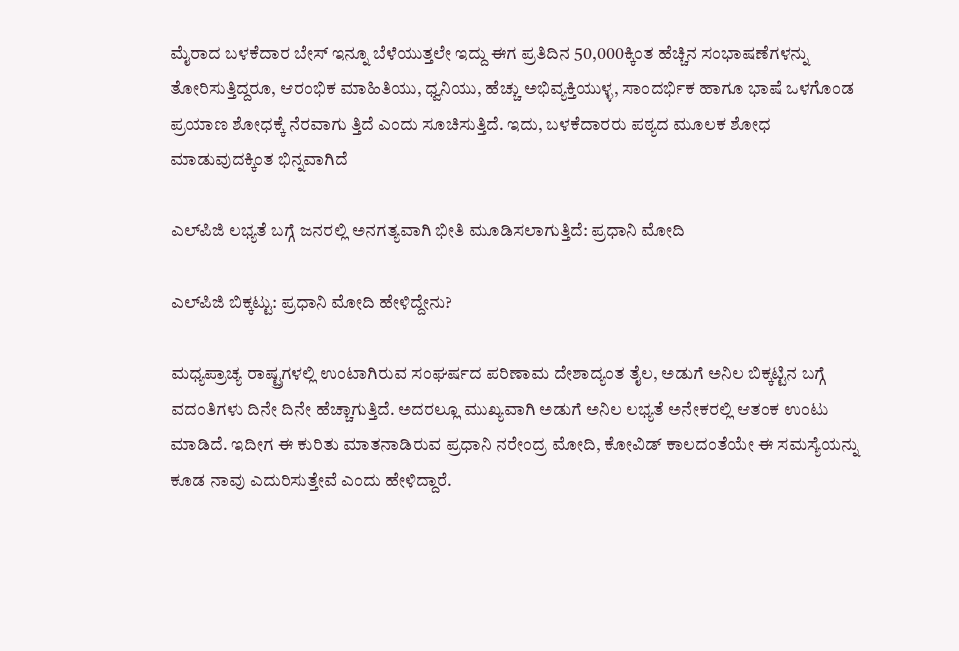ಮೈರಾದ ಬಳಕೆದಾರ ಬೇಸ್ ಇನ್ನೂ ಬೆಳೆಯುತ್ತಲೇ ಇದ್ದು ಈಗ ಪ್ರತಿದಿನ 50,000ಕ್ಕಿಂತ ಹೆಚ್ಚಿನ ಸಂಭಾಷಣೆಗಳನ್ನು ತೋರಿಸುತ್ತಿದ್ದರೂ, ಆರಂಭಿಕ ಮಾಹಿತಿಯು, ಧ್ವನಿಯು, ಹೆಚ್ಚು ಅಭಿವ್ಯಕ್ತಿಯುಳ್ಳ, ಸಾಂದರ್ಭಿಕ ಹಾಗೂ ಭಾಷೆ ಒಳಗೊಂಡ ಪ್ರಯಾಣ ಶೋಧಕ್ಕೆ ನೆರವಾಗು ತ್ತಿದೆ ಎಂದು ಸೂಚಿಸುತ್ತಿದೆ. ಇದು, ಬಳಕೆದಾರರು ಪಠ್ಯದ ಮೂಲಕ ಶೋಧ ಮಾಡುವುದಕ್ಕಿಂತ ಭಿನ್ನವಾಗಿದೆ

ಎಲ್‌ಪಿಜಿ ಲಭ್ಯತೆ ಬಗ್ಗೆ ಜನರಲ್ಲಿ ಅನಗತ್ಯವಾಗಿ ಭೀತಿ ಮೂಡಿಸಲಾಗುತ್ತಿದೆ: ಪ್ರಧಾನಿ ಮೋದಿ

ಎಲ್‌ಪಿಜಿ ಬಿಕ್ಕಟ್ಟು: ಪ್ರಧಾನಿ ಮೋದಿ ಹೇಳಿದ್ದೇನು?

ಮಧ್ಯಪ್ರಾಚ್ಯ ರಾಷ್ಟ್ರಗಳಲ್ಲಿ ಉಂಟಾಗಿರುವ ಸಂಘರ್ಷದ ಪರಿಣಾಮ ದೇಶಾದ್ಯಂತ ತೈಲ, ಅಡುಗೆ ಅನಿಲ ಬಿಕ್ಕಟ್ಟಿನ ಬಗ್ಗೆ ವದಂತಿಗಳು ದಿನೇ ದಿನೇ ಹೆಚ್ಚಾಗುತ್ತಿದೆ. ಅದರಲ್ಲೂ ಮುಖ್ಯವಾಗಿ ಅಡುಗೆ ಅನಿಲ ಲಭ್ಯತೆ ಅನೇಕರಲ್ಲಿ ಆತಂಕ ಉಂಟು ಮಾಡಿದೆ. ಇದೀಗ ಈ ಕುರಿತು ಮಾತನಾಡಿರುವ ಪ್ರಧಾನಿ ನರೇಂದ್ರ ಮೋದಿ, ಕೋವಿಡ್ ಕಾಲದಂತೆಯೇ ಈ ಸಮಸ್ಯೆಯನ್ನು ಕೂಡ ನಾವು ಎದುರಿಸುತ್ತೇವೆ ಎಂದು ಹೇಳಿದ್ದಾರೆ.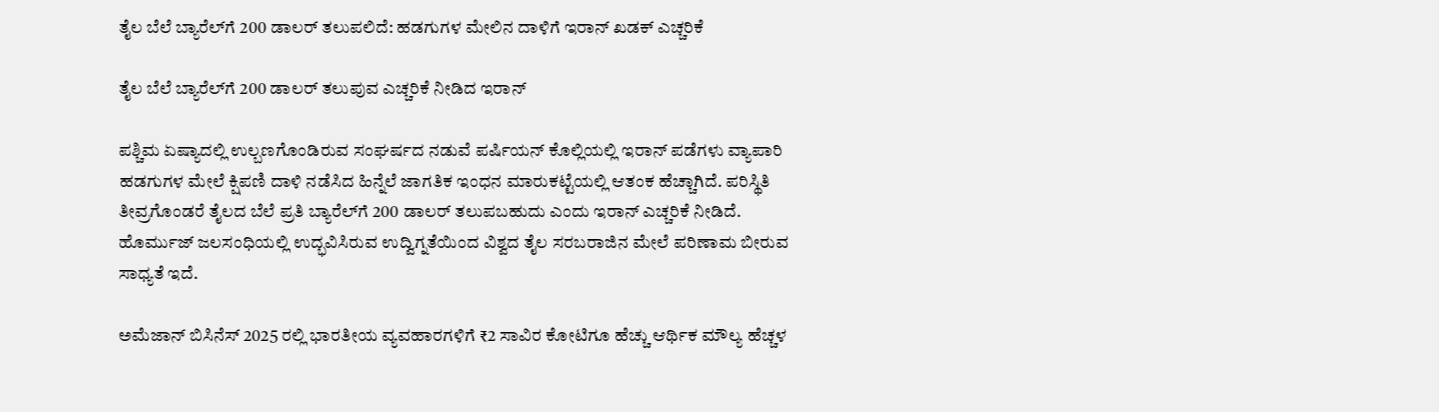ತೈಲ ಬೆಲೆ ಬ್ಯಾರೆಲ್‌ಗೆ 200 ಡಾಲರ್‌ ತಲುಪಲಿದೆ: ಹಡಗುಗಳ ಮೇಲಿನ ದಾಳಿಗೆ ಇರಾನ್ ಖಡಕ್‌ ಎಚ್ಚರಿಕೆ

ತೈಲ ಬೆಲೆ ಬ್ಯಾರೆಲ್‌ಗೆ 200 ಡಾಲರ್‌ ತಲುಪುವ ಎಚ್ಚರಿಕೆ ನೀಡಿದ ಇರಾನ್‌

ಪಶ್ಚಿಮ ಏಷ್ಯಾದಲ್ಲಿ ಉಲ್ಬಣಗೊಂಡಿರುವ ಸಂಘರ್ಷದ ನಡುವೆ ಪರ್ಷಿಯನ್ ಕೊಲ್ಲಿಯಲ್ಲಿ ಇರಾನ್ ಪಡೆಗಳು ವ್ಯಾಪಾರಿ ಹಡಗುಗಳ ಮೇಲೆ ಕ್ಷಿಪಣಿ ದಾಳಿ ನಡೆಸಿದ ಹಿನ್ನೆಲೆ ಜಾಗತಿಕ ಇಂಧನ ಮಾರುಕಟ್ಟೆಯಲ್ಲಿ ಆತಂಕ ಹೆಚ್ಚಾಗಿದೆ. ಪರಿಸ್ಥಿತಿ ತೀವ್ರಗೊಂಡರೆ ತೈಲದ ಬೆಲೆ ಪ್ರತಿ ಬ್ಯಾರೆಲ್‌ಗೆ 200 ಡಾಲರ್‌ ತಲುಪಬಹುದು ಎಂದು ಇರಾನ್ ಎಚ್ಚರಿಕೆ ನೀಡಿದೆ. ಹೊರ್ಮುಜ್ ಜಲಸಂಧಿಯಲ್ಲಿ ಉದ್ಭವಿಸಿರುವ ಉದ್ವಿಗ್ನತೆಯಿಂದ ವಿಶ್ವದ ತೈಲ ಸರಬರಾಜಿನ ಮೇಲೆ ಪರಿಣಾಮ ಬೀರುವ ಸಾಧ್ಯತೆ ಇದೆ.

ಅಮೆಜಾನ್ ಬಿಸಿನೆಸ್ 2025 ರಲ್ಲಿ ಭಾರತೀಯ ವ್ಯವಹಾರಗಳಿಗೆ ₹2 ಸಾವಿರ ಕೋಟಿಗೂ ಹೆಚ್ಚು ಆರ್ಥಿಕ ಮೌಲ್ಯ ಹೆಚ್ಚಳ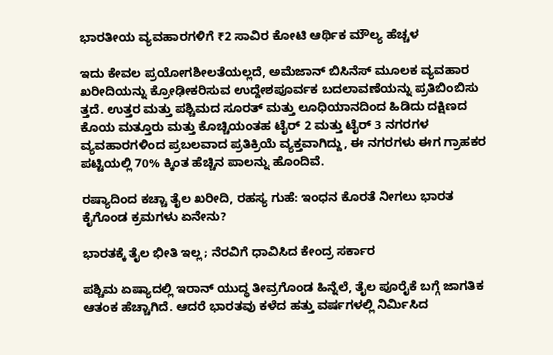ಭಾರತೀಯ ವ್ಯವಹಾರಗಳಿಗೆ ₹2 ಸಾವಿರ ಕೋಟಿ ಆರ್ಥಿಕ ಮೌಲ್ಯ ಹೆಚ್ಚಳ

ಇದು ಕೇವಲ ಪ್ರಯೋಗಶೀಲತೆಯಲ್ಲದೆ, ಅಮೆಜಾನ್ ಬಿಸಿನೆಸ್ ಮೂಲಕ ವ್ಯವಹಾರ ಖರೀದಿಯನ್ನು ಕ್ರೋಢೀಕರಿಸುವ ಉದ್ದೇಶಪೂರ್ವಕ ಬದಲಾವಣೆಯನ್ನು ಪ್ರತಿಬಿಂಬಿಸು ತ್ತದೆ. ಉತ್ತರ ಮತ್ತು ಪಶ್ಚಿಮದ ಸೂರತ್ ಮತ್ತು ಲೂಧಿಯಾನದಿಂದ ಹಿಡಿದು ದಕ್ಷಿಣದ ಕೊಯ ಮತ್ತೂರು ಮತ್ತು ಕೊಚ್ಚಿಯಂತಹ ಟೈರ್ 2 ಮತ್ತು ಟೈರ್ 3 ನಗರಗಳ ವ್ಯವಹಾರಗಳಿಂದ ಪ್ರಬಲವಾದ ಪ್ರತಿಕ್ರಿಯೆ ವ್ಯಕ್ತವಾಗಿದ್ದು, ಈ ನಗರಗಳು ಈಗ ಗ್ರಾಹಕರ ಪಟ್ಟಿಯಲ್ಲಿ 70% ಕ್ಕಿಂತ ಹೆಚ್ಚಿನ ಪಾಲನ್ನು ಹೊಂದಿವೆ.

ರಷ್ಯಾದಿಂದ ಕಚ್ಚಾ ತೈಲ ಖರೀದಿ, ರಹಸ್ಯ ಗುಹೆ: ಇಂಧನ ಕೊರತೆ ನೀಗಲು ಭಾರತ ಕೈಗೊಂಡ ಕ್ರಮಗಳು ಏನೇನು?

ಭಾರತಕ್ಕೆ ತೈಲ ಭೀತಿ ಇಲ್ಲ; ನೆರವಿಗೆ ಧಾವಿಸಿದ ಕೇಂದ್ರ ಸರ್ಕಾರ

ಪಶ್ಚಿಮ ಏಷ್ಯಾದಲ್ಲಿ ಇರಾನ್ ಯುದ್ಧ ತೀವ್ರಗೊಂಡ ಹಿನ್ನೆಲೆ, ತೈಲ ಪೂರೈಕೆ ಬಗ್ಗೆ ಜಾಗತಿಕ ಆತಂಕ ಹೆಚ್ಚಾಗಿದೆ. ಆದರೆ ಭಾರತವು ಕಳೆದ ಹತ್ತು ವರ್ಷಗಳಲ್ಲಿ ನಿರ್ಮಿಸಿದ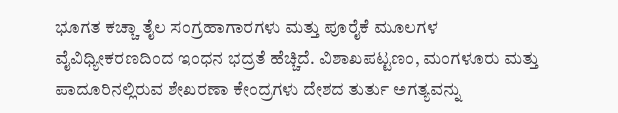ಭೂಗತ ಕಚ್ಚಾ ತೈಲ ಸಂಗ್ರಹಾಗಾರಗಳು ಮತ್ತು ಪೂರೈಕೆ ಮೂಲಗಳ ವೈವಿಧ್ಯೀಕರಣದಿಂದ ಇಂಧನ ಭದ್ರತೆ ಹೆಚ್ಚಿದೆ. ವಿಶಾಖಪಟ್ಟಣಂ, ಮಂಗಳೂರು ಮತ್ತು ಪಾದೂರಿನಲ್ಲಿರುವ ಶೇಖರಣಾ ಕೇಂದ್ರಗಳು ದೇಶದ ತುರ್ತು ಅಗತ್ಯವನ್ನು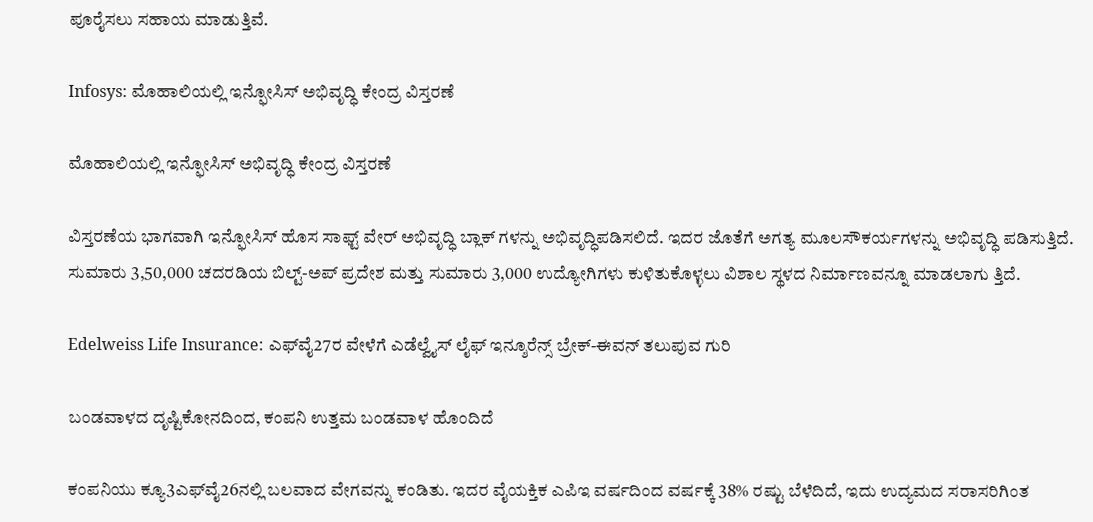ಪೂರೈಸಲು ಸಹಾಯ ಮಾಡುತ್ತಿವೆ.

Infosys: ಮೊಹಾಲಿಯಲ್ಲಿ ಇನ್ಫೋಸಿಸ್ ಅಭಿವೃದ್ಧಿ ಕೇಂದ್ರ ವಿಸ್ತರಣೆ

ಮೊಹಾಲಿಯಲ್ಲಿ ಇನ್ಫೋಸಿಸ್ ಅಭಿವೃದ್ಧಿ ಕೇಂದ್ರ ವಿಸ್ತರಣೆ

ವಿಸ್ತರಣೆಯ ಭಾಗವಾಗಿ ಇನ್ಫೋಸಿಸ್ ಹೊಸ ಸಾಫ್ಟ್ ವೇರ್ ಅಭಿವೃದ್ಧಿ ಬ್ಲಾಕ್ ಗಳನ್ನು ಅಭಿವೃದ್ಧಿಪಡಿಸಲಿದೆ. ಇದರ ಜೊತೆಗೆ ಅಗತ್ಯ ಮೂಲಸೌಕರ್ಯಗಳನ್ನು ಅಭಿವೃದ್ಧಿ ಪಡಿಸುತ್ತಿದೆ. ಸುಮಾರು 3,50,000 ಚದರಡಿಯ ಬಿಲ್ಟ್-ಅಪ್ ಪ್ರದೇಶ ಮತ್ತು ಸುಮಾರು 3,000 ಉದ್ಯೋಗಿಗಳು ಕುಳಿತುಕೊಳ್ಳಲು ವಿಶಾಲ ಸ್ಥಳದ ನಿರ್ಮಾಣವನ್ನೂ ಮಾಡಲಾಗು ತ್ತಿದೆ.

Edelweiss Life Insurance: ಎಫ್‌ವೈ27ರ ವೇಳೆಗೆ ಎಡೆಲ್ವೈಸ್ ಲೈಫ್ ಇನ್ಶೂರೆನ್ಸ್ ಬ್ರೇಕ್-ಈವನ್ ತಲುಪುವ ಗುರಿ

ಬಂಡವಾಳದ ದೃಷ್ಟಿಕೋನದಿಂದ, ಕಂಪನಿ ಉತ್ತಮ ಬಂಡವಾಳ ಹೊಂದಿದೆ

ಕಂಪನಿಯು ಕ್ಯೂ3ಎಫ್‌ವೈ26ನಲ್ಲಿ ಬಲವಾದ ವೇಗವನ್ನು ಕಂಡಿತು. ಇದರ ವೈಯಕ್ತಿಕ ಎಪಿಇ ವರ್ಷದಿಂದ ವರ್ಷಕ್ಕೆ 38% ರಷ್ಟು ಬೆಳೆದಿದೆ, ಇದು ಉದ್ಯಮದ ಸರಾಸರಿಗಿಂತ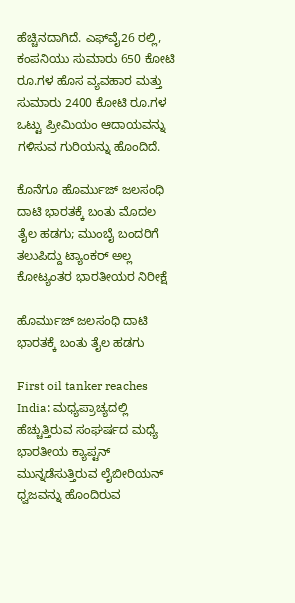ಹೆಚ್ಚಿನದಾಗಿದೆ. ಎಫ್‌ವೈ26 ರಲ್ಲಿ, ಕಂಪನಿಯು ಸುಮಾರು 650 ಕೋಟಿ ರೂ.ಗಳ ಹೊಸ ವ್ಯವಹಾರ ಮತ್ತು ಸುಮಾರು 2400 ಕೋಟಿ ರೂ.ಗಳ ಒಟ್ಟು ಪ್ರೀಮಿಯಂ ಆದಾಯವನ್ನು ಗಳಿಸುವ ಗುರಿಯನ್ನು ಹೊಂದಿದೆ.

ಕೊನೆಗೂ ಹೊರ್ಮುಜ್ ಜಲಸಂಧಿ ದಾಟಿ ಭಾರತಕ್ಕೆ ಬಂತು ಮೊದಲ ತೈಲ ಹಡಗು; ಮುಂಬೈ ಬಂದರಿಗೆ ತಲುಪಿದ್ದು ಟ್ಯಾಂಕರ್‌ ಅಲ್ಲ ಕೋಟ್ಯಂತರ ಭಾರತೀಯರ ನಿರೀಕ್ಷೆ

ಹೊರ್ಮುಜ್ ಜಲಸಂಧಿ ದಾಟಿ ಭಾರತಕ್ಕೆ ಬಂತು ತೈಲ ಹಡಗು

First oil tanker reaches India: ಮಧ್ಯಪ್ರಾಚ್ಯದಲ್ಲಿ ಹೆಚ್ಚುತ್ತಿರುವ ಸಂಘರ್ಷದ ಮಧ್ಯೆ ಭಾರತೀಯ ಕ್ಯಾಪ್ಟನ್ ಮುನ್ನಡೆಸುತ್ತಿರುವ ಲೈಬೀರಿಯನ್ ಧ್ವಜವನ್ನು ಹೊಂದಿರುವ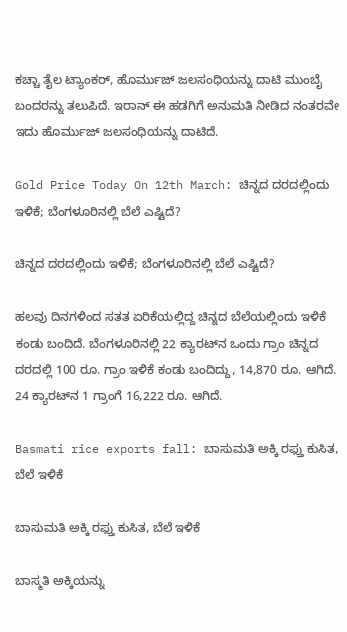ಕಚ್ಚಾ ತೈಲ ಟ್ಯಾಂಕರ್, ಹೊರ್ಮುಜ್ ಜಲಸಂಧಿಯನ್ನು ದಾಟಿ ಮುಂಬೈ ಬಂದರನ್ನು ತಲುಪಿದೆ. ಇರಾನ್ ಈ ಹಡಗಿಗೆ ಅನುಮತಿ ನೀಡಿದ ನಂತರವೇ ಇದು ಹೊರ್ಮುಜ್ ಜಲಸಂಧಿಯನ್ನು ದಾಟಿದೆ.

Gold Price Today On 12th March: ಚಿನ್ನದ ದರದಲ್ಲಿಂದು ಇಳಿಕೆ; ಬೆಂಗಳೂರಿನಲ್ಲಿ ಬೆಲೆ ಎಷ್ಟಿದೆ?

ಚಿನ್ನದ ದರದಲ್ಲಿಂದು ಇಳಿಕೆ; ಬೆಂಗಳೂರಿನಲ್ಲಿ ಬೆಲೆ ಎಷ್ಟಿದೆ?

ಹಲವು ದಿನಗಳಿಂದ ಸತತ ಏರಿಕೆಯಲ್ಲಿದ್ದ ಚಿನ್ನದ ಬೆಲೆಯಲ್ಲಿಂದು ಇಳಿಕೆ ಕಂಡು ಬಂದಿದೆ. ಬೆಂಗಳೂರಿನಲ್ಲಿ 22 ಕ್ಯಾರಟ್‌ನ ಒಂದು ಗ್ರಾಂ ಚಿನ್ನದ ದರದಲ್ಲಿ 100 ರೂ. ಗ್ರಾಂ ಇಳಿಕೆ ಕಂಡು ಬಂದಿದ್ದು, 14,870 ರೂ. ಆಗಿದೆ. 24 ಕ್ಯಾರಟ್‌ನ 1 ಗ್ರಾಂಗೆ 16,222 ರೂ. ಆಗಿದೆ.

Basmati rice exports fall: ಬಾಸುಮತಿ ಅಕ್ಕಿ ರಫ್ತು ಕುಸಿತ, ಬೆಲೆ ಇಳಿಕೆ

ಬಾಸುಮತಿ ಅಕ್ಕಿ ರಫ್ತು ಕುಸಿತ, ಬೆಲೆ ಇಳಿಕೆ

ಬಾಸ್ಮತಿ ಅಕ್ಕಿಯನ್ನು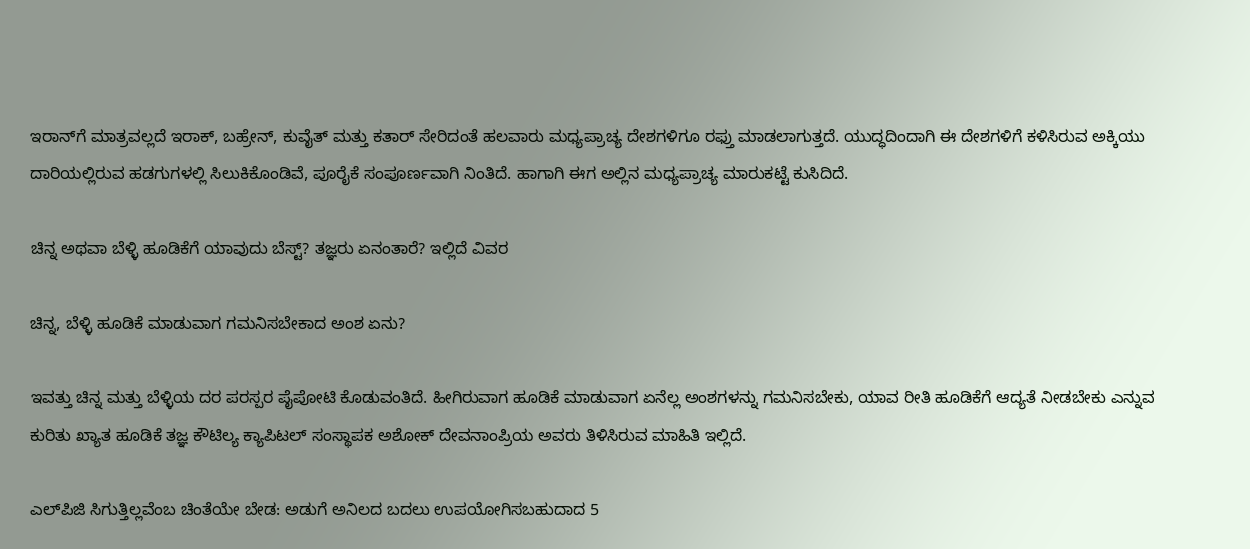ಇರಾನ್‌ಗೆ ಮಾತ್ರವಲ್ಲದೆ ಇರಾಕ್, ಬಹ್ರೇನ್, ಕುವೈತ್ ಮತ್ತು ಕತಾರ್ ಸೇರಿದಂತೆ ಹಲವಾರು ಮಧ್ಯಪ್ರಾಚ್ಯ ದೇಶಗಳಿಗೂ ರಫ್ತು ಮಾಡಲಾಗುತ್ತದೆ. ಯುದ್ಧದಿಂದಾಗಿ ಈ ದೇಶಗಳಿಗೆ ಕಳಿಸಿರುವ ಅಕ್ಕಿಯು ದಾರಿಯಲ್ಲಿರುವ ಹಡಗುಗಳಲ್ಲಿ ಸಿಲುಕಿಕೊಂಡಿವೆ, ಪೂರೈಕೆ ಸಂಪೂರ್ಣವಾಗಿ ನಿಂತಿದೆ. ಹಾಗಾಗಿ ಈಗ ಅಲ್ಲಿನ ಮಧ್ಯಪ್ರಾಚ್ಯ ಮಾರುಕಟ್ಟೆ ಕುಸಿದಿದೆ.

ಚಿನ್ನ ಅಥವಾ ಬೆಳ್ಳಿ ಹೂಡಿಕೆಗೆ ಯಾವುದು ಬೆಸ್ಟ್? ತಜ್ಞರು ಏನಂತಾರೆ? ಇಲ್ಲಿದೆ ವಿವರ

ಚಿನ್ನ, ಬೆಳ್ಳಿ ಹೂಡಿಕೆ ಮಾಡುವಾಗ ಗಮನಿಸಬೇಕಾದ ಅಂಶ ಏನು?

ಇವತ್ತು ಚಿನ್ನ ಮತ್ತು ಬೆಳ್ಳಿಯ ದರ ಪರಸ್ಪರ ಪೈಪೋಟಿ ಕೊಡುವಂತಿದೆ. ಹೀಗಿರುವಾಗ ಹೂಡಿಕೆ ಮಾಡುವಾಗ ಏನೆಲ್ಲ ಅಂಶಗಳನ್ನು ಗಮನಿಸಬೇಕು, ಯಾವ ರೀತಿ ಹೂಡಿಕೆಗೆ ಆದ್ಯತೆ ನೀಡಬೇಕು ಎನ್ನುವ ಕುರಿತು ಖ್ಯಾತ ಹೂಡಿಕೆ ತಜ್ಞ ಕೌಟಿಲ್ಯ ಕ್ಯಾಪಿಟಲ್ ಸಂಸ್ಥಾಪಕ ಅಶೋಕ್ ದೇವನಾಂಪ್ರಿಯ ಅವರು ತಿಳಿಸಿರುವ ಮಾಹಿತಿ ಇಲ್ಲಿದೆ.

ಎಲ್‌ಪಿಜಿ ಸಿಗುತ್ತಿಲ್ಲವೆಂಬ ಚಿಂತೆಯೇ ಬೇಡ: ಅಡುಗೆ ಅನಿಲದ ಬದಲು ಉಪಯೋಗಿಸಬಹುದಾದ 5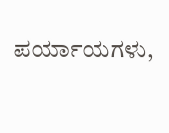ಪರ್ಯಾಯಗಳು,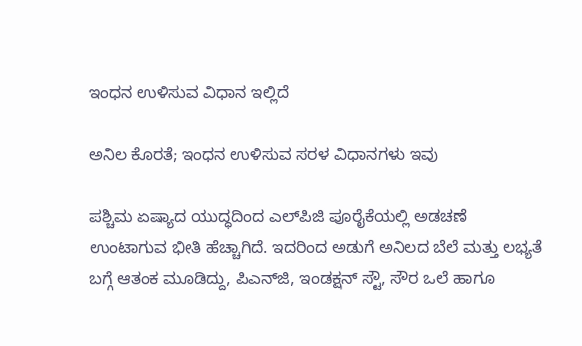ಇಂಧನ ಉಳಿಸುವ ವಿಧಾನ ಇಲ್ಲಿದೆ

ಅನಿಲ ಕೊರತೆ; ಇಂಧನ ಉಳಿಸುವ ಸರಳ ವಿಧಾನಗಳು ಇವು

ಪಶ್ಚಿಮ ಏಷ್ಯಾದ ಯುದ್ಧದಿಂದ ಎಲ್‌ಪಿಜಿ ಪೂರೈಕೆಯಲ್ಲಿ ಅಡಚಣೆ ಉಂಟಾಗುವ ಭೀತಿ ಹೆಚ್ಚಾಗಿದೆ. ಇದರಿಂದ ಅಡುಗೆ ಅನಿಲದ ಬೆಲೆ ಮತ್ತು ಲಭ್ಯತೆ ಬಗ್ಗೆ ಆತಂಕ ಮೂಡಿದ್ದು, ಪಿಎನ್‌ಜಿ, ಇಂಡಕ್ಷನ್ ಸ್ಟೌ, ಸೌರ ಒಲೆ ಹಾಗೂ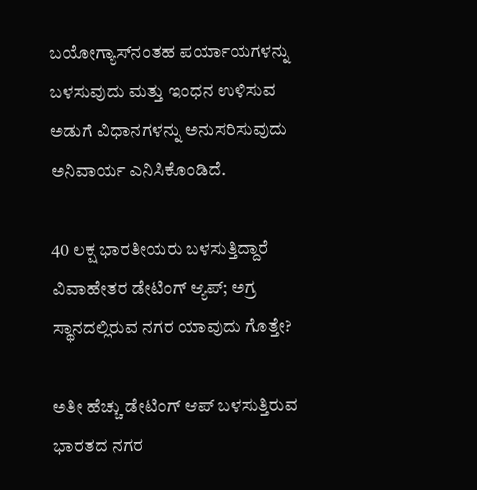ಬಯೋಗ್ಯಾಸ್‌ನಂತಹ ಪರ್ಯಾಯಗಳನ್ನು ಬಳಸುವುದು ಮತ್ತು ಇಂಧನ ಉಳಿಸುವ ಅಡುಗೆ ವಿಧಾನಗಳನ್ನು ಅನುಸರಿಸುವುದು ಅನಿವಾರ್ಯ ಎನಿಸಿಕೊಂಡಿದೆ.

40 ಲಕ್ಷ ಭಾರತೀಯರು ಬಳಸುತ್ತಿದ್ದಾರೆ ವಿವಾಹೇತರ ಡೇಟಿಂಗ್ ಆ್ಯಪ್; ಅಗ್ರ ಸ್ಥಾನದಲ್ಲಿರುವ ನಗರ ಯಾವುದು ಗೊತ್ತೇ?

ಅತೀ ಹೆಚ್ಚು ಡೇಟಿಂಗ್ ಆಪ್ ಬಳಸುತ್ತಿರುವ ಭಾರತದ ನಗರ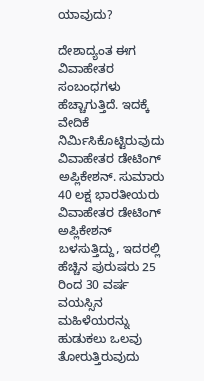ಯಾವುದು?

ದೇಶಾದ್ಯಂತ ಈಗ ವಿವಾಹೇತರ ಸಂಬಂಧಗಳು ಹೆಚ್ಚಾಗುತ್ತಿದೆ. ಇದಕ್ಕೆ ವೇದಿಕೆ ನಿರ್ಮಿಸಿಕೊಟ್ಟಿರುವುದು ವಿವಾಹೇತರ ಡೇಟಿಂಗ್ ಅಪ್ಲಿಕೇಶನ್. ಸುಮಾರು 40 ಲಕ್ಷ ಭಾರತೀಯರು ವಿವಾಹೇತರ ಡೇಟಿಂಗ್ ಅಪ್ಲಿಕೇಶನ್ ಬಳಸುತ್ತಿದ್ದು, ಇದರಲ್ಲಿ ಹೆಚ್ಚಿನ ಪುರುಷರು 25 ರಿಂದ 30 ವರ್ಷ ವಯಸ್ಸಿನ ಮಹಿಳೆಯರನ್ನು ಹುಡುಕಲು ಒಲವು ತೋರುತ್ತಿರುವುದು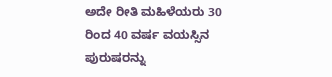ಅದೇ ರೀತಿ ಮಹಿಳೆಯರು 30 ರಿಂದ 40 ವರ್ಷ ವಯಸ್ಸಿನ ಪುರುಷರನ್ನು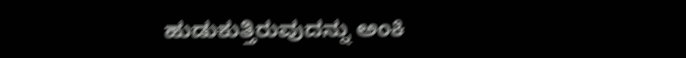ಹುಡುಕುತ್ತಿರುವುದನ್ನು ಅಂಕಿ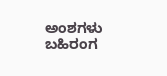ಅಂಶಗಳು ಬಹಿರಂಗ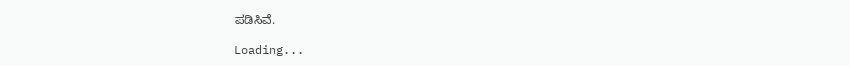ಪಡಿಸಿವೆ.

Loading...